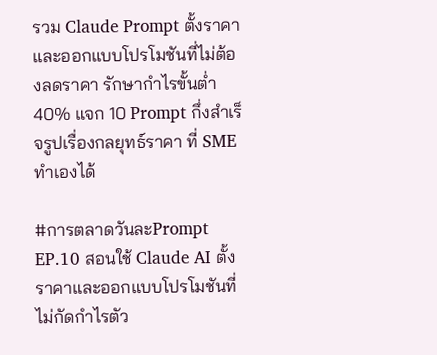รวม Claude Prompt ตั้งราคาและออกแบบโปรโมชันที่ไม่ต้องลดราคา รักษากำไรขั้นต่ำ 40% แจก 10 Prompt กึ่งสำเร็จรูปเรื่องกลยุทธ์ราคา ที่ SME ทำเองได้

#การตลาดวันละPrompt EP.10 สอนใช้ Claude AI ตั้งราคาและออกแบบโปรโมชันที่ไม่กัดกำไรตัว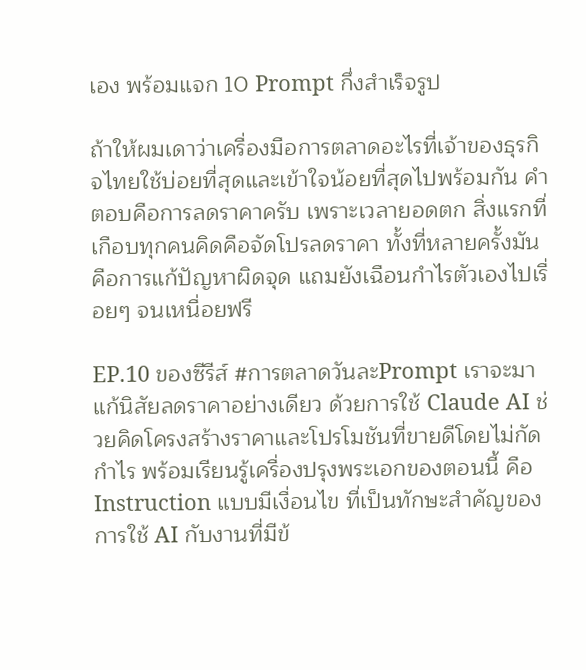เอง พร้อมแจก 10 Prompt กึ่งสำเร็จรูป

ถ้าให้ผมเดาว่าเครื่องมือการตลาดอะไรที่เจ้าของธุรกิจไทยใช้บ่อยที่สุดและเข้าใจน้อยที่สุดไปพร้อมกัน คำตอบคือการลดราคาครับ เพราะเวลายอดตก สิ่งแรกที่เกือบทุกคนคิดคือจัดโปรลดราคา ทั้งที่หลายครั้งมันคือการแก้ปัญหาผิดจุด แถมยังเฉือนกำไรตัวเองไปเรื่อยๆ จนเหนื่อยฟรี

EP.10 ของซีรีส์ #การตลาดวันละPrompt เราจะมาแก้นิสัยลดราคาอย่างเดียว ด้วยการใช้ Claude AI ช่วยคิดโครงสร้างราคาและโปรโมชันที่ขายดีโดยไม่กัดกำไร พร้อมเรียนรู้เครื่องปรุงพระเอกของตอนนี้ คือ Instruction แบบมีเงื่อนไข ที่เป็นทักษะสำคัญของการใช้ AI กับงานที่มีข้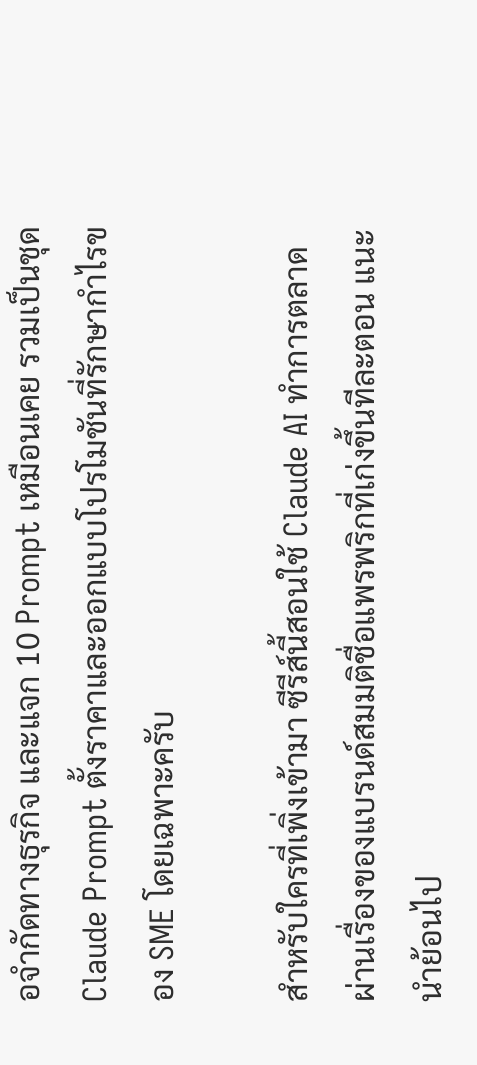อจำกัดทางธุรกิจ และแจก 10 Prompt เหมือนเคย รวมเป็นชุด Claude Prompt ตั้งราคาและออกแบบโปรโมชันที่รักษากำไรของ SME โดยเฉพาะครับ

สำหรับใครที่เพิ่งเข้ามา ซีรีส์นี้สอนใช้ Claude AI ทำการตลาดผ่านเรื่องของแบรนด์สมมติชื่อแพรพริกที่เก่งขึ้นทีละตอน แนะนำย้อนไป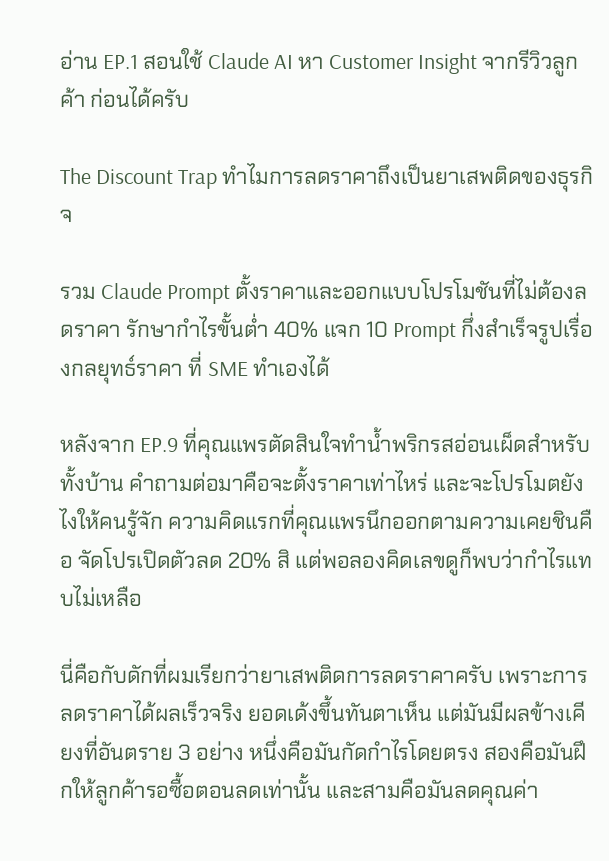อ่าน EP.1 สอนใช้ Claude AI หา Customer Insight จากรีวิวลูกค้า ก่อนได้ครับ

The Discount Trap ทำไมการลดราคาถึงเป็นยาเสพติดของธุรกิจ

รวม Claude Prompt ตั้งราคาและออกแบบโปรโมชันที่ไม่ต้องลดราคา รักษากำไรขั้นต่ำ 40% แจก 10 Prompt กึ่งสำเร็จรูปเรื่องกลยุทธ์ราคา ที่ SME ทำเองได้

หลังจาก EP.9 ที่คุณแพรตัดสินใจทำน้ำพริกรสอ่อนเผ็ดสำหรับทั้งบ้าน คำถามต่อมาคือจะตั้งราคาเท่าไหร่ และจะโปรโมตยังไงให้คนรู้จัก ความคิดแรกที่คุณแพรนึกออกตามความเคยชินคือ จัดโปรเปิดตัวลด 20% สิ แต่พอลองคิดเลขดูก็พบว่ากำไรแทบไม่เหลือ

นี่คือกับดักที่ผมเรียกว่ายาเสพติดการลดราคาครับ เพราะการลดราคาได้ผลเร็วจริง ยอดเด้งขึ้นทันตาเห็น แต่มันมีผลข้างเคียงที่อันตราย 3 อย่าง หนึ่งคือมันกัดกำไรโดยตรง สองคือมันฝึกให้ลูกค้ารอซื้อตอนลดเท่านั้น และสามคือมันลดคุณค่า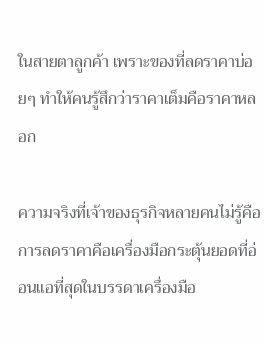ในสายตาลูกค้า เพราะของที่ลดราคาบ่อยๆ ทำให้คนรู้สึกว่าราคาเต็มคือราคาหลอก

ความจริงที่เจ้าของธุรกิจหลายคนไม่รู้คือ การลดราคาคือเครื่องมือกระตุ้นยอดที่อ่อนแอที่สุดในบรรดาเครื่องมือ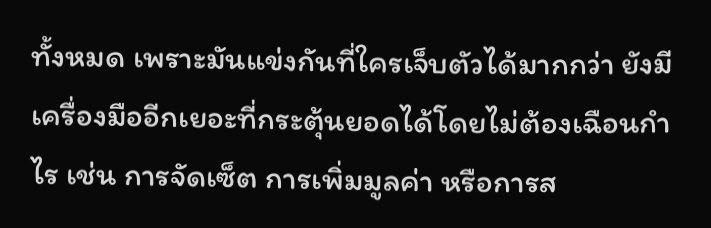ทั้งหมด เพราะมันแข่งกันที่ใครเจ็บตัวได้มากกว่า ยังมีเครื่องมืออีกเยอะที่กระตุ้นยอดได้โดยไม่ต้องเฉือนกำไร เช่น การจัดเซ็ต การเพิ่มมูลค่า หรือการส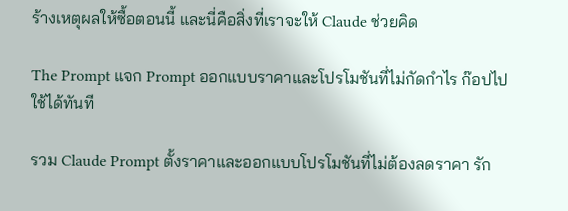ร้างเหตุผลให้ซื้อตอนนี้ และนี่คือสิ่งที่เราจะให้ Claude ช่วยคิด

The Prompt แจก Prompt ออกแบบราคาและโปรโมชันที่ไม่กัดกำไร ก๊อปไปใช้ได้ทันที

รวม Claude Prompt ตั้งราคาและออกแบบโปรโมชันที่ไม่ต้องลดราคา รัก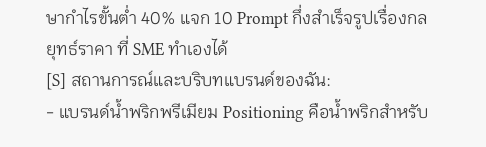ษากำไรขั้นต่ำ 40% แจก 10 Prompt กึ่งสำเร็จรูปเรื่องกลยุทธ์ราคา ที่ SME ทำเองได้
[S] สถานการณ์และบริบทแบรนด์ของฉัน:
- แบรนด์น้ำพริกพรีเมียม Positioning คือน้ำพริกสำหรับ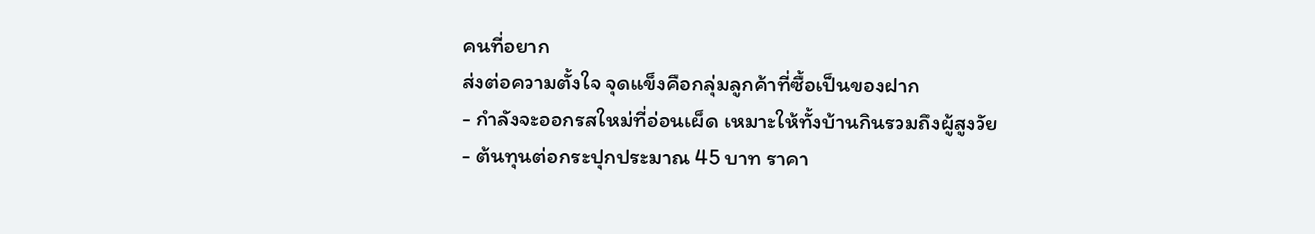คนที่อยาก
ส่งต่อความตั้งใจ จุดแข็งคือกลุ่มลูกค้าที่ซื้อเป็นของฝาก
- กำลังจะออกรสใหม่ที่อ่อนเผ็ด เหมาะให้ทั้งบ้านกินรวมถึงผู้สูงวัย
- ต้นทุนต่อกระปุกประมาณ 45 บาท ราคา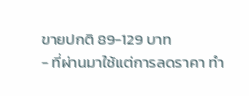ขายปกติ 89-129 บาท
- ที่ผ่านมาใช้แต่การลดราคา ทำ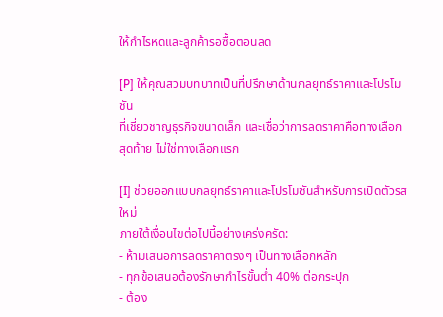ให้กำไรหดและลูกค้ารอซื้อตอนลด

[P] ให้คุณสวมบทบาทเป็นที่ปรึกษาด้านกลยุทธ์ราคาและโปรโมชัน
ที่เชี่ยวชาญธุรกิจขนาดเล็ก และเชื่อว่าการลดราคาคือทางเลือก
สุดท้าย ไม่ใช่ทางเลือกแรก

[I] ช่วยออกแบบกลยุทธ์ราคาและโปรโมชันสำหรับการเปิดตัวรสใหม่
ภายใต้เงื่อนไขต่อไปนี้อย่างเคร่งครัด:
- ห้ามเสนอการลดราคาตรงๆ เป็นทางเลือกหลัก
- ทุกข้อเสนอต้องรักษากำไรขั้นต่ำ 40% ต่อกระปุก
- ต้อง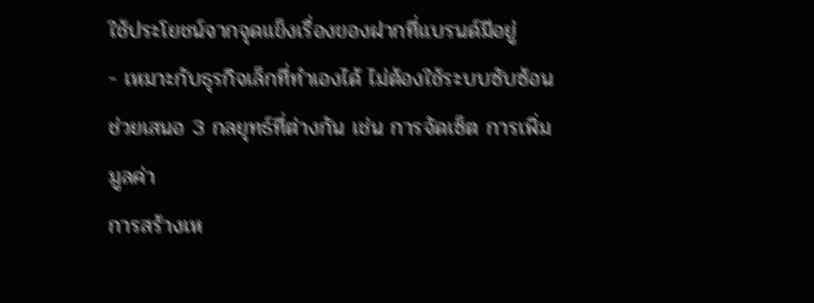ใช้ประโยชน์จากจุดแข็งเรื่องของฝากที่แบรนด์มีอยู่
- เหมาะกับธุรกิจเล็กที่ทำเองได้ ไม่ต้องใช้ระบบซับซ้อน
ช่วยเสนอ 3 กลยุทธ์ที่ต่างกัน เช่น การจัดเซ็ต การเพิ่มมูลค่า
การสร้างเห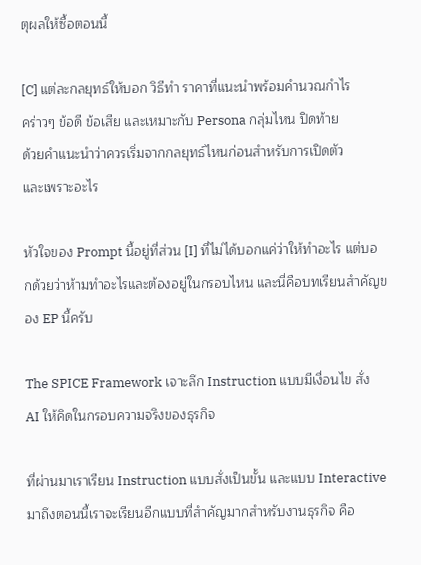ตุผลให้ซื้อตอนนี้

[C] แต่ละกลยุทธ์ให้บอก วิธีทำ ราคาที่แนะนำพร้อมคำนวณกำไร
คร่าวๆ ข้อดี ข้อเสีย และเหมาะกับ Persona กลุ่มไหน ปิดท้าย
ด้วยคำแนะนำว่าควรเริ่มจากกลยุทธ์ไหนก่อนสำหรับการเปิดตัว
และเพราะอะไร

หัวใจของ Prompt นี้อยู่ที่ส่วน [I] ที่ไม่ได้บอกแค่ว่าให้ทำอะไร แต่บอกด้วยว่าห้ามทำอะไรและต้องอยู่ในกรอบไหน และนี่คือบทเรียนสำคัญของ EP นี้ครับ

The SPICE Framework เจาะลึก Instruction แบบมีเงื่อนไข สั่ง AI ให้คิดในกรอบความจริงของธุรกิจ

ที่ผ่านมาเราเรียน Instruction แบบสั่งเป็นขั้น และแบบ Interactive มาถึงตอนนี้เราจะเรียนอีกแบบที่สำคัญมากสำหรับงานธุรกิจ คือ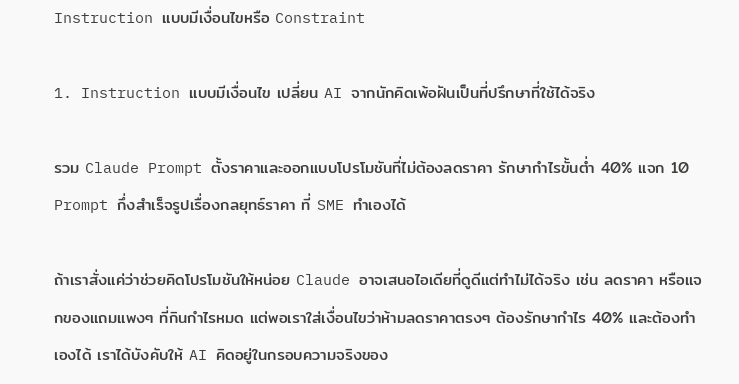Instruction แบบมีเงื่อนไขหรือ Constraint

1. Instruction แบบมีเงื่อนไข เปลี่ยน AI จากนักคิดเพ้อฝันเป็นที่ปรึกษาที่ใช้ได้จริง

รวม Claude Prompt ตั้งราคาและออกแบบโปรโมชันที่ไม่ต้องลดราคา รักษากำไรขั้นต่ำ 40% แจก 10 Prompt กึ่งสำเร็จรูปเรื่องกลยุทธ์ราคา ที่ SME ทำเองได้

ถ้าเราสั่งแค่ว่าช่วยคิดโปรโมชันให้หน่อย Claude อาจเสนอไอเดียที่ดูดีแต่ทำไม่ได้จริง เช่น ลดราคา หรือแจกของแถมแพงๆ ที่กินกำไรหมด แต่พอเราใส่เงื่อนไขว่าห้ามลดราคาตรงๆ ต้องรักษากำไร 40% และต้องทำเองได้ เราได้บังคับให้ AI คิดอยู่ในกรอบความจริงของ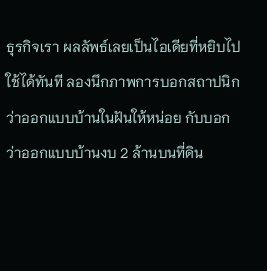ธุรกิจเรา ผลลัพธ์เลยเป็นไอเดียที่หยิบไปใช้ได้ทันที ลองนึกภาพการบอกสถาปนิกว่าออกแบบบ้านในฝันให้หน่อย กับบอกว่าออกแบบบ้านงบ 2 ล้านบนที่ดิน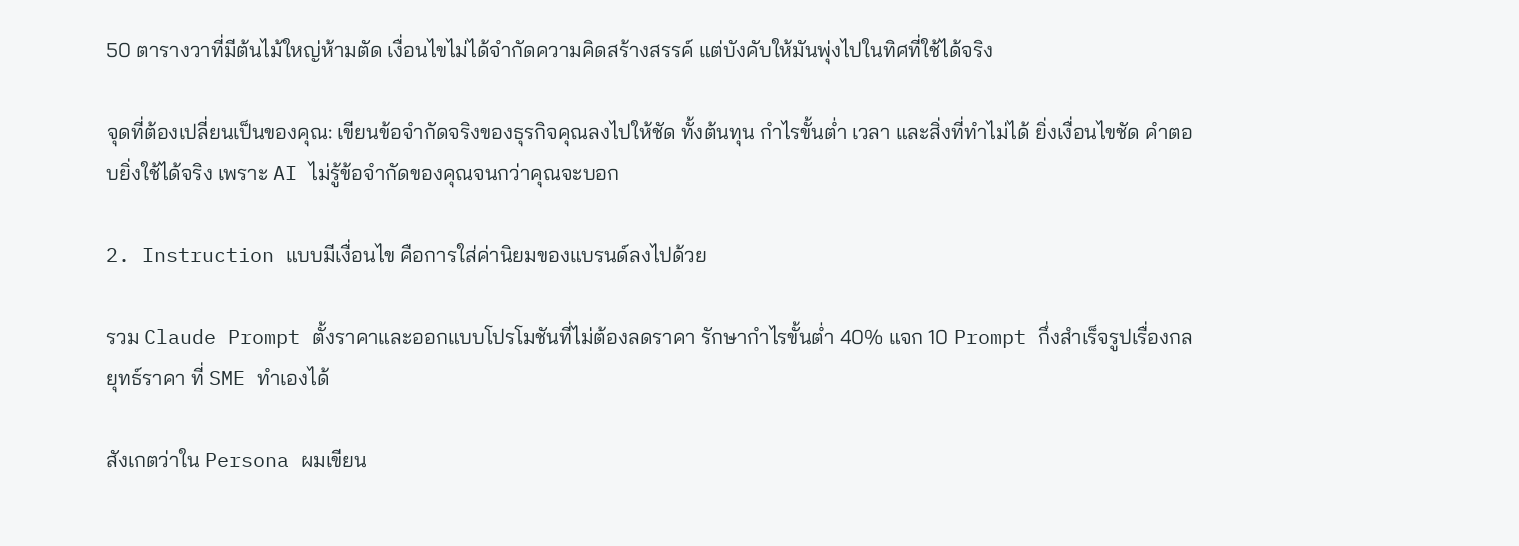50 ตารางวาที่มีต้นไม้ใหญ่ห้ามตัด เงื่อนไขไม่ได้จำกัดความคิดสร้างสรรค์ แต่บังคับให้มันพุ่งไปในทิศที่ใช้ได้จริง

จุดที่ต้องเปลี่ยนเป็นของคุณ: เขียนข้อจำกัดจริงของธุรกิจคุณลงไปให้ชัด ทั้งต้นทุน กำไรขั้นต่ำ เวลา และสิ่งที่ทำไม่ได้ ยิ่งเงื่อนไขชัด คำตอบยิ่งใช้ได้จริง เพราะ AI ไม่รู้ข้อจำกัดของคุณจนกว่าคุณจะบอก

2. Instruction แบบมีเงื่อนไข คือการใส่ค่านิยมของแบรนด์ลงไปด้วย

รวม Claude Prompt ตั้งราคาและออกแบบโปรโมชันที่ไม่ต้องลดราคา รักษากำไรขั้นต่ำ 40% แจก 10 Prompt กึ่งสำเร็จรูปเรื่องกลยุทธ์ราคา ที่ SME ทำเองได้

สังเกตว่าใน Persona ผมเขียน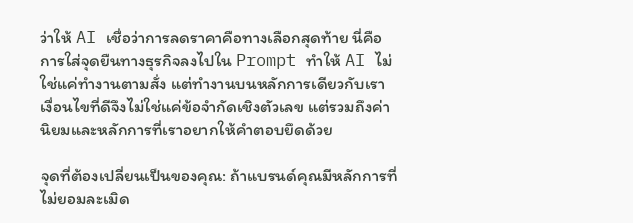ว่าให้ AI เชื่อว่าการลดราคาคือทางเลือกสุดท้าย นี่คือการใส่จุดยืนทางธุรกิจลงไปใน Prompt ทำให้ AI ไม่ใช่แค่ทำงานตามสั่ง แต่ทำงานบนหลักการเดียวกับเรา เงื่อนไขที่ดีจึงไม่ใช่แค่ข้อจำกัดเชิงตัวเลข แต่รวมถึงค่านิยมและหลักการที่เราอยากให้คำตอบยึดด้วย

จุดที่ต้องเปลี่ยนเป็นของคุณ: ถ้าแบรนด์คุณมีหลักการที่ไม่ยอมละเมิด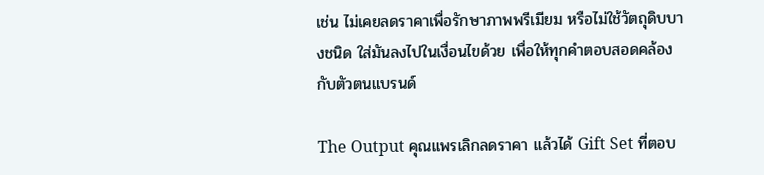เช่น ไม่เคยลดราคาเพื่อรักษาภาพพรีเมียม หรือไม่ใช้วัตถุดิบบางชนิด ใส่มันลงไปในเงื่อนไขด้วย เพื่อให้ทุกคำตอบสอดคล้องกับตัวตนแบรนด์

The Output คุณแพรเลิกลดราคา แล้วได้ Gift Set ที่ตอบ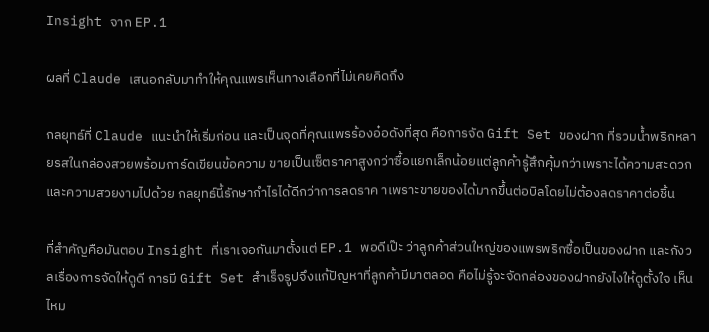Insight จาก EP.1

ผลที่ Claude เสนอกลับมาทำให้คุณแพรเห็นทางเลือกที่ไม่เคยคิดถึง

กลยุทธ์ที่ Claude แนะนำให้เริ่มก่อน และเป็นจุดที่คุณแพรร้องอ๋อดังที่สุด คือการจัด Gift Set ของฝาก ที่รวมน้ำพริกหลายรสในกล่องสวยพร้อมการ์ดเขียนข้อความ ขายเป็นเซ็ตราคาสูงกว่าซื้อแยกเล็กน้อยแต่ลูกค้ารู้สึกคุ้มกว่าเพราะได้ความสะดวกและความสวยงามไปด้วย กลยุทธ์นี้รักษากำไรได้ดีกว่าการลดราค าเพราะขายของได้มากขึ้นต่อบิลโดยไม่ต้องลดราคาต่อชิ้น

ที่สำคัญคือมันตอบ Insight ที่เราเจอกันมาตั้งแต่ EP.1 พอดีเป๊ะ ว่าลูกค้าส่วนใหญ่ของแพรพริกซื้อเป็นของฝาก และกังวลเรื่องการจัดให้ดูดี การมี Gift Set สำเร็จรูปจึงแก้ปัญหาที่ลูกค้ามีมาตลอด คือไม่รู้จะจัดกล่องของฝากยังไงให้ดูตั้งใจ เห็นไหม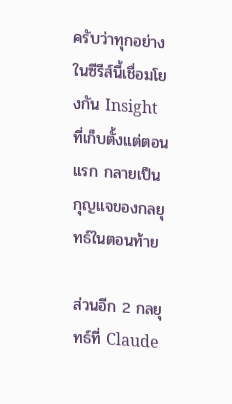ครับว่าทุกอย่างในซีรีส์นี้เชื่อมโยงกัน Insight ที่เก็บตั้งแต่ตอนแรก กลายเป็นกุญแจของกลยุทธ์ในตอนท้าย

ส่วนอีก 2 กลยุทธ์ที่ Claude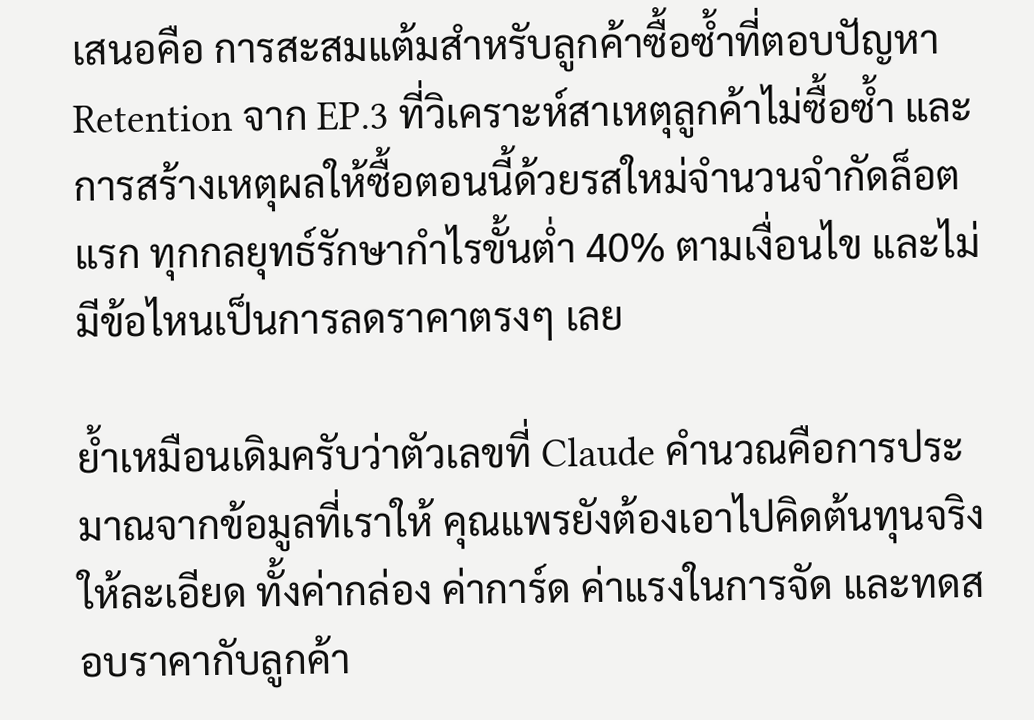เสนอคือ การสะสมแต้มสำหรับลูกค้าซื้อซ้ำที่ตอบปัญหา Retention จาก EP.3 ที่วิเคราะห์สาเหตุลูกค้าไม่ซื้อซ้ำ และการสร้างเหตุผลให้ซื้อตอนนี้ด้วยรสใหม่จำนวนจำกัดล็อตแรก ทุกกลยุทธ์รักษากำไรขั้นต่ำ 40% ตามเงื่อนไข และไม่มีข้อไหนเป็นการลดราคาตรงๆ เลย

ย้ำเหมือนเดิมครับว่าตัวเลขที่ Claude คำนวณคือการประมาณจากข้อมูลที่เราให้ คุณแพรยังต้องเอาไปคิดต้นทุนจริงให้ละเอียด ทั้งค่ากล่อง ค่าการ์ด ค่าแรงในการจัด และทดสอบราคากับลูกค้า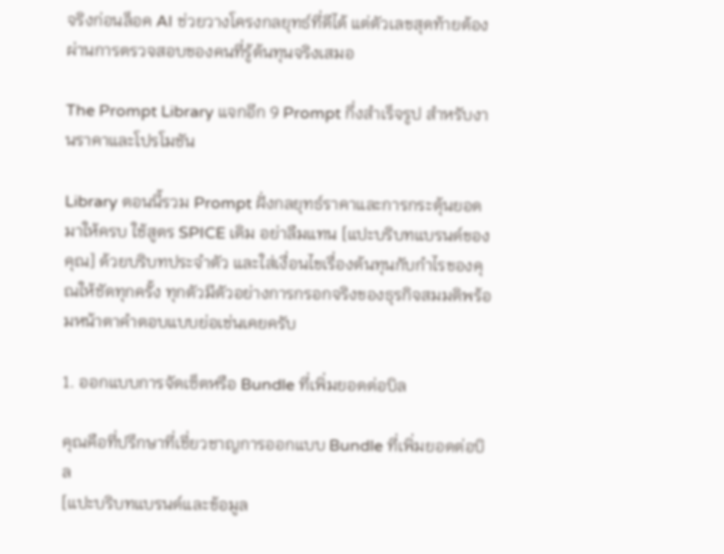จริงก่อนล็อค AI ช่วยวางโครงกลยุทธ์ที่ดีได้ แต่ตัวเลขสุดท้ายต้องผ่านการตรวจสอบของคนที่รู้ต้นทุนจริงเสมอ

The Prompt Library แจกอีก 9 Prompt กึ่งสำเร็จรูป สำหรับงานราคาและโปรโมชัน

Library ตอนนี้รวม Prompt ฝั่งกลยุทธ์ราคาและการกระตุ้นยอดมาให้ครบ ใช้สูตร SPICE เดิม อย่าลืมแทน [แปะบริบทแบรนด์ของคุณ] ด้วยบริบทประจำตัว และใส่เงื่อนไขเรื่องต้นทุนกับกำไรของคุณให้ชัดทุกครั้ง ทุกตัวมีตัวอย่างการกรอกจริงของธุรกิจสมมติพร้อมหน้าตาคำตอบแบบย่อเช่นเคยครับ

1. ออกแบบการจัดเซ็ตหรือ Bundle ที่เพิ่มยอดต่อบิล

คุณคือที่ปรึกษาที่เชี่ยวชาญการออกแบบ Bundle ที่เพิ่มยอดต่อบิล
[แปะบริบทแบรนด์และข้อมูล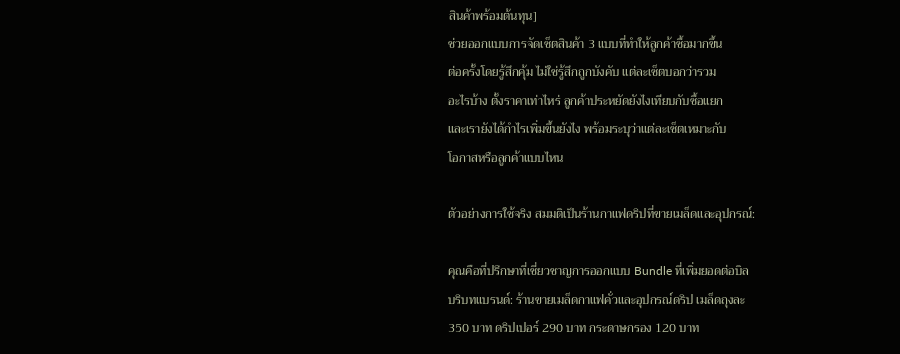สินค้าพร้อมต้นทุน]
ช่วยออกแบบการจัดเซ็ตสินค้า 3 แบบที่ทำให้ลูกค้าซื้อมากขึ้น
ต่อครั้งโดยรู้สึกคุ้ม ไม่ใช่รู้สึกถูกบังคับ แต่ละเซ็ตบอกว่ารวม
อะไรบ้าง ตั้งราคาเท่าไหร่ ลูกค้าประหยัดยังไงเทียบกับซื้อแยก
และเรายังได้กำไรเพิ่มขึ้นยังไง พร้อมระบุว่าแต่ละเซ็ตเหมาะกับ
โอกาสหรือลูกค้าแบบไหน

ตัวอย่างการใช้จริง สมมติเป็นร้านกาแฟดริปที่ขายเมล็ดและอุปกรณ์:

คุณคือที่ปรึกษาที่เชี่ยวชาญการออกแบบ Bundle ที่เพิ่มยอดต่อบิล
บริบทแบรนด์: ร้านขายเมล็ดกาแฟคั่วและอุปกรณ์ดริป เมล็ดถุงละ
350 บาท ดริปเปอร์ 290 บาท กระดาษกรอง 120 บาท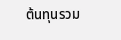ต้นทุนรวม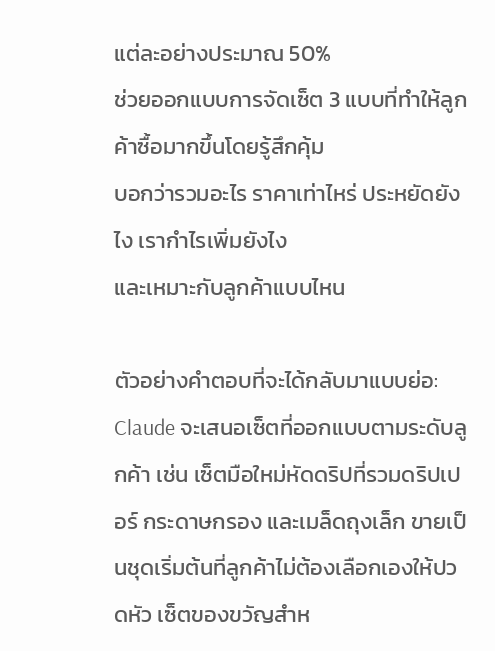แต่ละอย่างประมาณ 50%
ช่วยออกแบบการจัดเซ็ต 3 แบบที่ทำให้ลูกค้าซื้อมากขึ้นโดยรู้สึกคุ้ม
บอกว่ารวมอะไร ราคาเท่าไหร่ ประหยัดยังไง เรากำไรเพิ่มยังไง
และเหมาะกับลูกค้าแบบไหน

ตัวอย่างคำตอบที่จะได้กลับมาแบบย่อ: Claude จะเสนอเซ็ตที่ออกแบบตามระดับลูกค้า เช่น เซ็ตมือใหม่หัดดริปที่รวมดริปเปอร์ กระดาษกรอง และเมล็ดถุงเล็ก ขายเป็นชุดเริ่มต้นที่ลูกค้าไม่ต้องเลือกเองให้ปวดหัว เซ็ตของขวัญสำห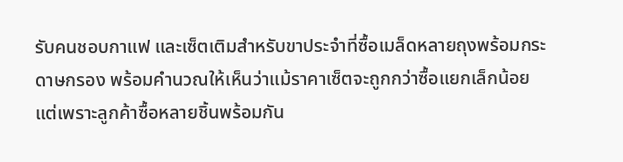รับคนชอบกาแฟ และเซ็ตเติมสำหรับขาประจำที่ซื้อเมล็ดหลายถุงพร้อมกระดาษกรอง พร้อมคำนวณให้เห็นว่าแม้ราคาเซ็ตจะถูกกว่าซื้อแยกเล็กน้อย แต่เพราะลูกค้าซื้อหลายชิ้นพร้อมกัน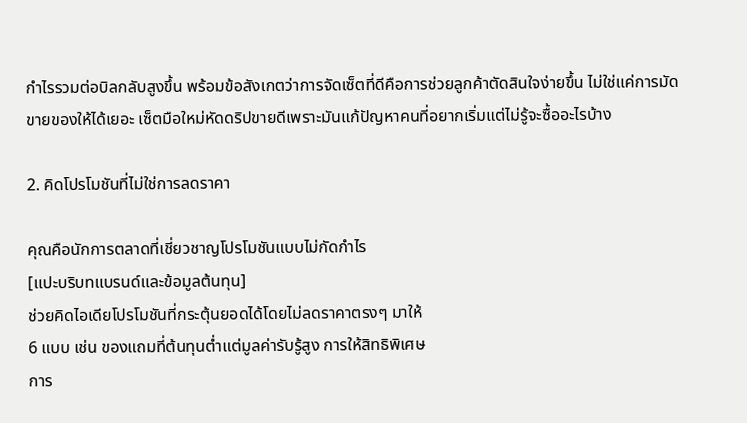กำไรรวมต่อบิลกลับสูงขึ้น พร้อมข้อสังเกตว่าการจัดเซ็ตที่ดีคือการช่วยลูกค้าตัดสินใจง่ายขึ้น ไม่ใช่แค่การมัดขายของให้ได้เยอะ เซ็ตมือใหม่หัดดริปขายดีเพราะมันแก้ปัญหาคนที่อยากเริ่มแต่ไม่รู้จะซื้ออะไรบ้าง

2. คิดโปรโมชันที่ไม่ใช่การลดราคา

คุณคือนักการตลาดที่เชี่ยวชาญโปรโมชันแบบไม่กัดกำไร
[แปะบริบทแบรนด์และข้อมูลต้นทุน]
ช่วยคิดไอเดียโปรโมชันที่กระตุ้นยอดได้โดยไม่ลดราคาตรงๆ มาให้
6 แบบ เช่น ของแถมที่ต้นทุนต่ำแต่มูลค่ารับรู้สูง การให้สิทธิพิเศษ
การ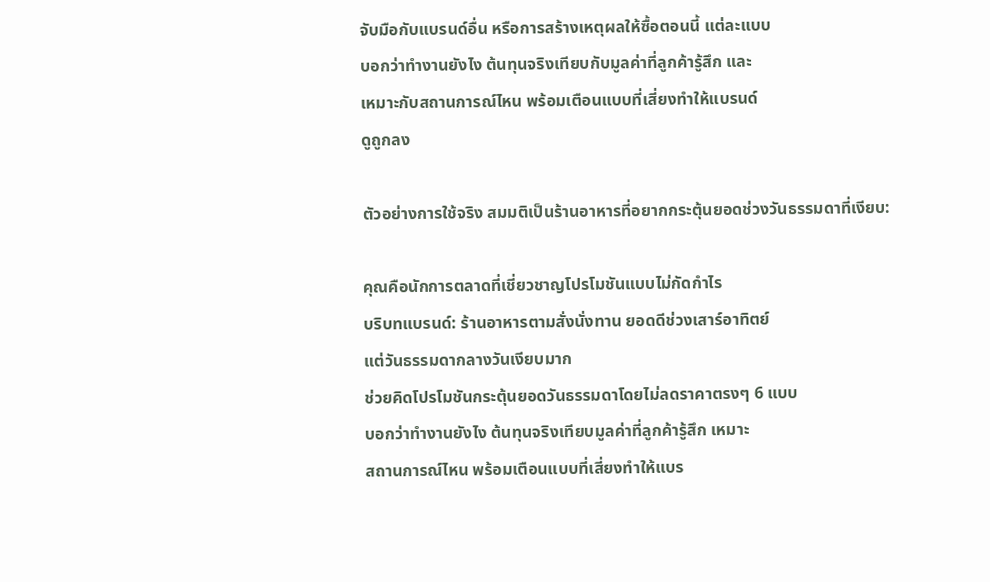จับมือกับแบรนด์อื่น หรือการสร้างเหตุผลให้ซื้อตอนนี้ แต่ละแบบ
บอกว่าทำงานยังไง ต้นทุนจริงเทียบกับมูลค่าที่ลูกค้ารู้สึก และ
เหมาะกับสถานการณ์ไหน พร้อมเตือนแบบที่เสี่ยงทำให้แบรนด์
ดูถูกลง

ตัวอย่างการใช้จริง สมมติเป็นร้านอาหารที่อยากกระตุ้นยอดช่วงวันธรรมดาที่เงียบ:

คุณคือนักการตลาดที่เชี่ยวชาญโปรโมชันแบบไม่กัดกำไร
บริบทแบรนด์: ร้านอาหารตามสั่งนั่งทาน ยอดดีช่วงเสาร์อาทิตย์
แต่วันธรรมดากลางวันเงียบมาก
ช่วยคิดโปรโมชันกระตุ้นยอดวันธรรมดาโดยไม่ลดราคาตรงๆ 6 แบบ
บอกว่าทำงานยังไง ต้นทุนจริงเทียบมูลค่าที่ลูกค้ารู้สึก เหมาะ
สถานการณ์ไหน พร้อมเตือนแบบที่เสี่ยงทำให้แบร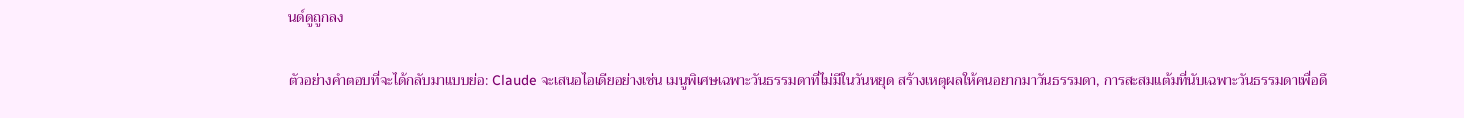นด์ดูถูกลง

ตัวอย่างคำตอบที่จะได้กลับมาแบบย่อ: Claude จะเสนอไอเดียอย่างเช่น เมนูพิเศษเฉพาะวันธรรมดาที่ไม่มีในวันหยุด สร้างเหตุผลให้คนอยากมาวันธรรมดา, การสะสมแต้มที่นับเฉพาะวันธรรมดาเพื่อดึ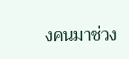งคนมาช่วง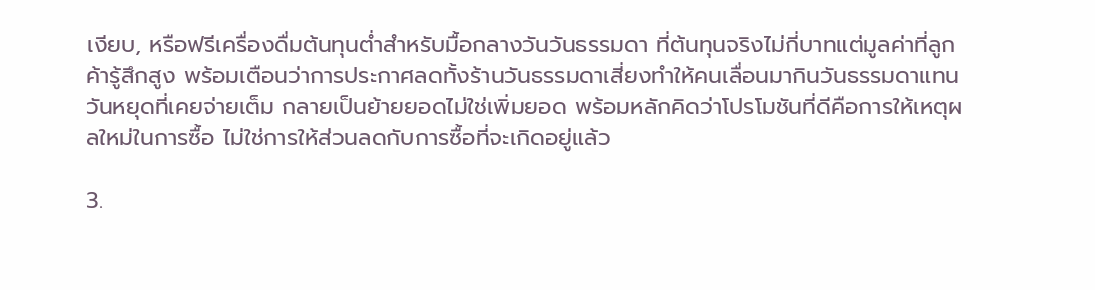เงียบ, หรือฟรีเครื่องดื่มต้นทุนต่ำสำหรับมื้อกลางวันวันธรรมดา ที่ต้นทุนจริงไม่กี่บาทแต่มูลค่าที่ลูกค้ารู้สึกสูง พร้อมเตือนว่าการประกาศลดทั้งร้านวันธรรมดาเสี่ยงทำให้คนเลื่อนมากินวันธรรมดาแทนวันหยุดที่เคยจ่ายเต็ม กลายเป็นย้ายยอดไม่ใช่เพิ่มยอด พร้อมหลักคิดว่าโปรโมชันที่ดีคือการให้เหตุผลใหม่ในการซื้อ ไม่ใช่การให้ส่วนลดกับการซื้อที่จะเกิดอยู่แล้ว

3.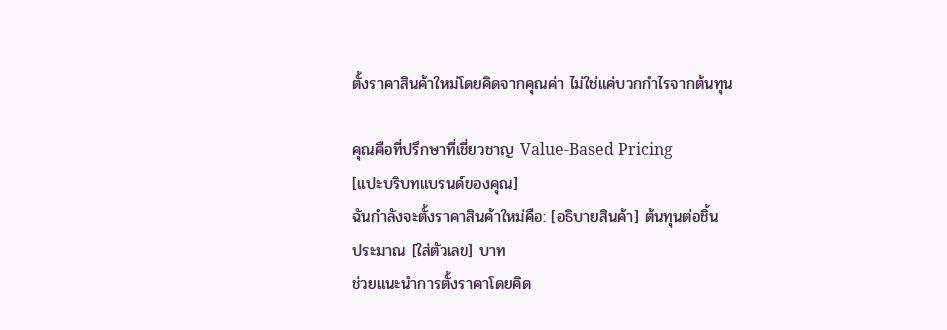ตั้งราคาสินค้าใหม่โดยคิดจากคุณค่า ไม่ใช่แค่บวกกำไรจากต้นทุน

คุณคือที่ปรึกษาที่เชี่ยวชาญ Value-Based Pricing
[แปะบริบทแบรนด์ของคุณ]
ฉันกำลังจะตั้งราคาสินค้าใหม่คือ: [อธิบายสินค้า] ต้นทุนต่อชิ้น
ประมาณ [ใส่ตัวเลข] บาท
ช่วยแนะนำการตั้งราคาโดยคิด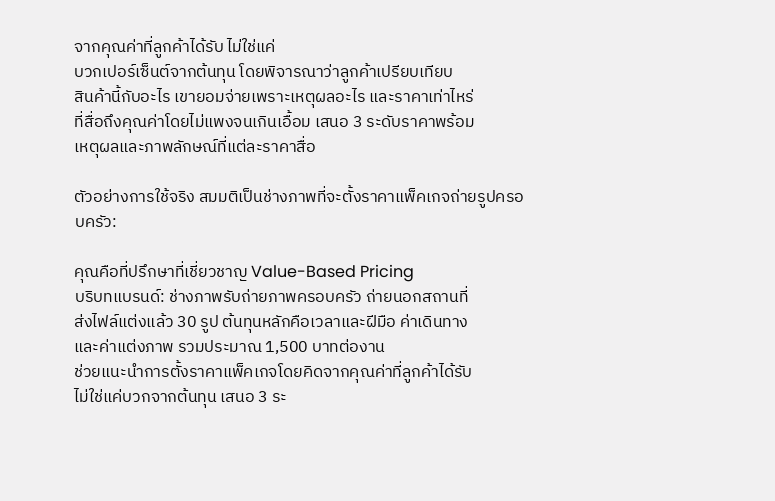จากคุณค่าที่ลูกค้าได้รับ ไม่ใช่แค่
บวกเปอร์เซ็นต์จากต้นทุน โดยพิจารณาว่าลูกค้าเปรียบเทียบ
สินค้านี้กับอะไร เขายอมจ่ายเพราะเหตุผลอะไร และราคาเท่าไหร่
ที่สื่อถึงคุณค่าโดยไม่แพงจนเกินเอื้อม เสนอ 3 ระดับราคาพร้อม
เหตุผลและภาพลักษณ์ที่แต่ละราคาสื่อ

ตัวอย่างการใช้จริง สมมติเป็นช่างภาพที่จะตั้งราคาแพ็คเกจถ่ายรูปครอบครัว:

คุณคือที่ปรึกษาที่เชี่ยวชาญ Value-Based Pricing
บริบทแบรนด์: ช่างภาพรับถ่ายภาพครอบครัว ถ่ายนอกสถานที่
ส่งไฟล์แต่งแล้ว 30 รูป ต้นทุนหลักคือเวลาและฝีมือ ค่าเดินทาง
และค่าแต่งภาพ รวมประมาณ 1,500 บาทต่องาน
ช่วยแนะนำการตั้งราคาแพ็คเกจโดยคิดจากคุณค่าที่ลูกค้าได้รับ
ไม่ใช่แค่บวกจากต้นทุน เสนอ 3 ระ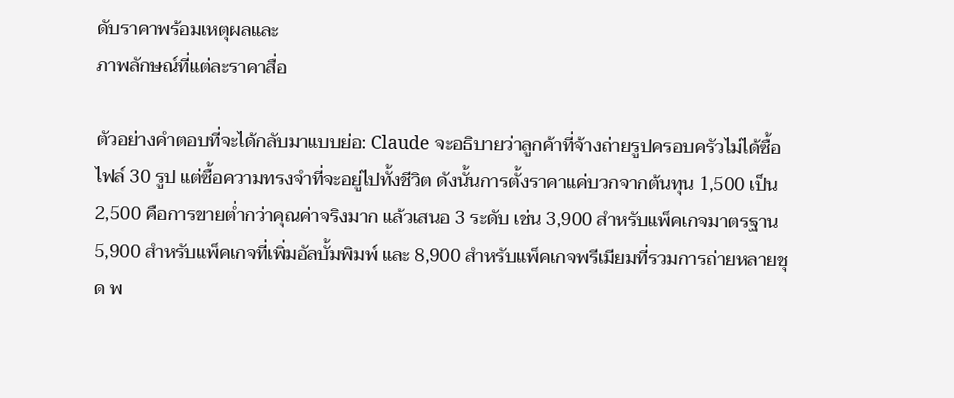ดับราคาพร้อมเหตุผลและ
ภาพลักษณ์ที่แต่ละราคาสื่อ

ตัวอย่างคำตอบที่จะได้กลับมาแบบย่อ: Claude จะอธิบายว่าลูกค้าที่จ้างถ่ายรูปครอบครัวไม่ได้ซื้อไฟล์ 30 รูป แต่ซื้อความทรงจำที่จะอยู่ไปทั้งชีวิต ดังนั้นการตั้งราคาแค่บวกจากต้นทุน 1,500 เป็น 2,500 คือการขายต่ำกว่าคุณค่าจริงมาก แล้วเสนอ 3 ระดับ เช่น 3,900 สำหรับแพ็คเกจมาตรฐาน 5,900 สำหรับแพ็คเกจที่เพิ่มอัลบั้มพิมพ์ และ 8,900 สำหรับแพ็คเกจพรีเมียมที่รวมการถ่ายหลายชุด พ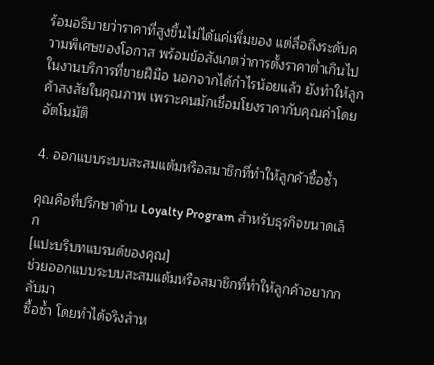ร้อมอธิบายว่าราคาที่สูงขึ้นไม่ได้แค่เพิ่มของ แต่สื่อถึงระดับความพิเศษของโอกาส พร้อมข้อสังเกตว่าการตั้งราคาต่ำเกินไปในงานบริการที่ขายฝีมือ นอกจากได้กำไรน้อยแล้ว ยังทำให้ลูกค้าสงสัยในคุณภาพ เพราะคนมักเชื่อมโยงราคากับคุณค่าโดยอัตโนมัติ

4. ออกแบบระบบสะสมแต้มหรือสมาชิกที่ทำให้ลูกค้าซื้อซ้ำ

คุณคือที่ปรึกษาด้าน Loyalty Program สำหรับธุรกิจขนาดเล็ก
[แปะบริบทแบรนด์ของคุณ]
ช่วยออกแบบระบบสะสมแต้มหรือสมาชิกที่ทำให้ลูกค้าอยากกลับมา
ซื้อซ้ำ โดยทำได้จริงสำห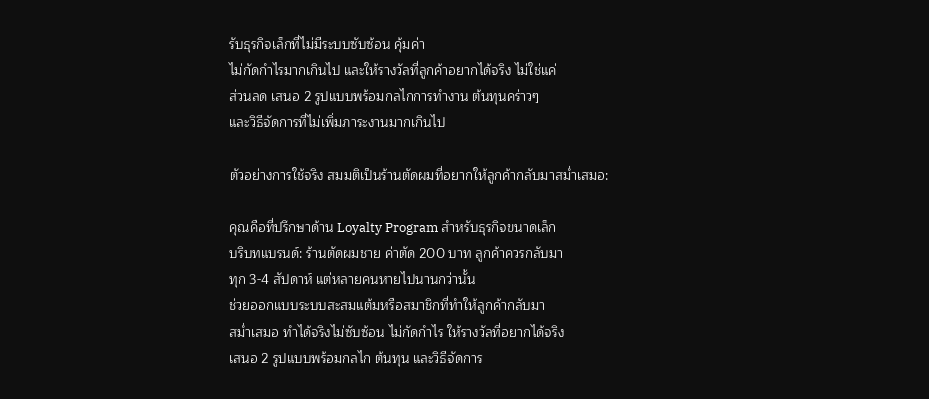รับธุรกิจเล็กที่ไม่มีระบบซับซ้อน คุ้มค่า
ไม่กัดกำไรมากเกินไป และให้รางวัลที่ลูกค้าอยากได้จริง ไม่ใช่แค่
ส่วนลด เสนอ 2 รูปแบบพร้อมกลไกการทำงาน ต้นทุนคร่าวๆ
และวิธีจัดการที่ไม่เพิ่มภาระงานมากเกินไป

ตัวอย่างการใช้จริง สมมติเป็นร้านตัดผมที่อยากให้ลูกค้ากลับมาสม่ำเสมอ:

คุณคือที่ปรึกษาด้าน Loyalty Program สำหรับธุรกิจขนาดเล็ก
บริบทแบรนด์: ร้านตัดผมชาย ค่าตัด 200 บาท ลูกค้าควรกลับมา
ทุก 3-4 สัปดาห์ แต่หลายคนหายไปนานกว่านั้น
ช่วยออกแบบระบบสะสมแต้มหรือสมาชิกที่ทำให้ลูกค้ากลับมา
สม่ำเสมอ ทำได้จริงไม่ซับซ้อน ไม่กัดกำไร ให้รางวัลที่อยากได้จริง
เสนอ 2 รูปแบบพร้อมกลไก ต้นทุน และวิธีจัดการ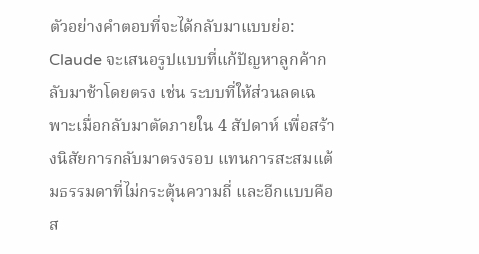ตัวอย่างคำตอบที่จะได้กลับมาแบบย่อ: Claude จะเสนอรูปแบบที่แก้ปัญหาลูกค้ากลับมาช้าโดยตรง เช่น ระบบที่ให้ส่วนลดเฉพาะเมื่อกลับมาตัดภายใน 4 สัปดาห์ เพื่อสร้างนิสัยการกลับมาตรงรอบ แทนการสะสมแต้มธรรมดาที่ไม่กระตุ้นความถี่ และอีกแบบคือส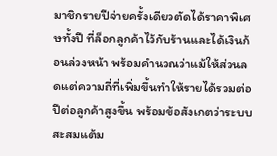มาชิกรายปีจ่ายครั้งเดียวตัดได้ราคาพิเศษทั้งปี ที่ล็อกลูกค้าไว้กับร้านและได้เงินก้อนล่วงหน้า พร้อมคำนวณว่าแม้ให้ส่วนลดแต่ความถี่ที่เพิ่มขึ้นทำให้รายได้รวมต่อปีต่อลูกค้าสูงขึ้น พร้อมข้อสังเกตว่าระบบสะสมแต้ม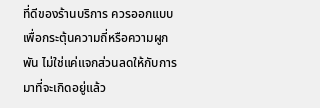ที่ดีของร้านบริการ ควรออกแบบเพื่อกระตุ้นความถี่หรือความผูกพัน ไม่ใช่แค่แจกส่วนลดให้กับการมาที่จะเกิดอยู่แล้ว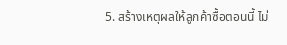5. สร้างเหตุผลให้ลูกค้าซื้อตอนนี้ ไม่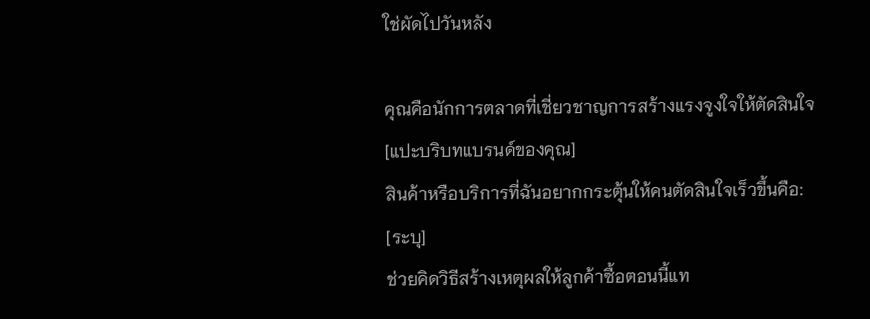ใช่ผัดไปวันหลัง

คุณคือนักการตลาดที่เชี่ยวชาญการสร้างแรงจูงใจให้ตัดสินใจ
[แปะบริบทแบรนด์ของคุณ]
สินค้าหรือบริการที่ฉันอยากกระตุ้นให้คนตัดสินใจเร็วขึ้นคือ:
[ระบุ]
ช่วยคิดวิธีสร้างเหตุผลให้ลูกค้าซื้อตอนนี้แท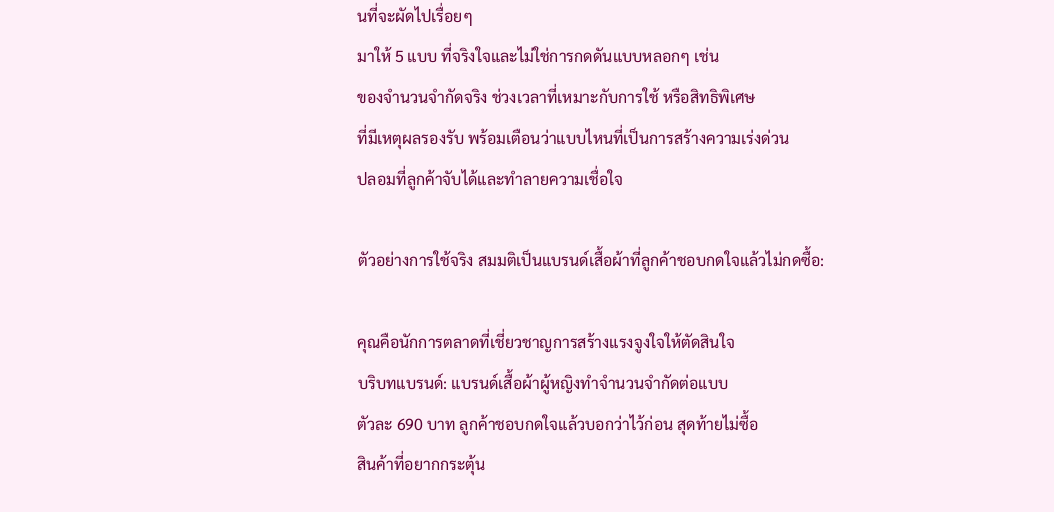นที่จะผัดไปเรื่อยๆ
มาให้ 5 แบบ ที่จริงใจและไม่ใช่การกดดันแบบหลอกๆ เช่น
ของจำนวนจำกัดจริง ช่วงเวลาที่เหมาะกับการใช้ หรือสิทธิพิเศษ
ที่มีเหตุผลรองรับ พร้อมเตือนว่าแบบไหนที่เป็นการสร้างความเร่งด่วน
ปลอมที่ลูกค้าจับได้และทำลายความเชื่อใจ

ตัวอย่างการใช้จริง สมมติเป็นแบรนด์เสื้อผ้าที่ลูกค้าชอบกดใจแล้วไม่กดซื้อ:

คุณคือนักการตลาดที่เชี่ยวชาญการสร้างแรงจูงใจให้ตัดสินใจ
บริบทแบรนด์: แบรนด์เสื้อผ้าผู้หญิงทำจำนวนจำกัดต่อแบบ
ตัวละ 690 บาท ลูกค้าชอบกดใจแล้วบอกว่าไว้ก่อน สุดท้ายไม่ซื้อ
สินค้าที่อยากกระตุ้น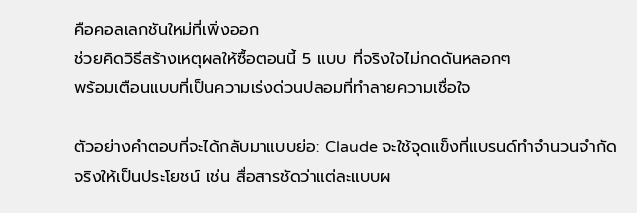คือคอลเลกชันใหม่ที่เพิ่งออก
ช่วยคิดวิธีสร้างเหตุผลให้ซื้อตอนนี้ 5 แบบ ที่จริงใจไม่กดดันหลอกๆ
พร้อมเตือนแบบที่เป็นความเร่งด่วนปลอมที่ทำลายความเชื่อใจ

ตัวอย่างคำตอบที่จะได้กลับมาแบบย่อ: Claude จะใช้จุดแข็งที่แบรนด์ทำจำนวนจำกัดจริงให้เป็นประโยชน์ เช่น สื่อสารชัดว่าแต่ละแบบผ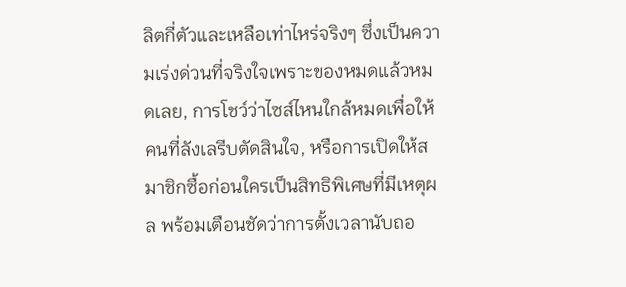ลิตกี่ตัวและเหลือเท่าไหร่จริงๆ ซึ่งเป็นความเร่งด่วนที่จริงใจเพราะของหมดแล้วหมดเลย, การโชว์ว่าไซส์ไหนใกล้หมดเพื่อให้คนที่ลังเลรีบตัดสินใจ, หรือการเปิดให้สมาชิกซื้อก่อนใครเป็นสิทธิพิเศษที่มีเหตุผล พร้อมเตือนชัดว่าการตั้งเวลานับถอ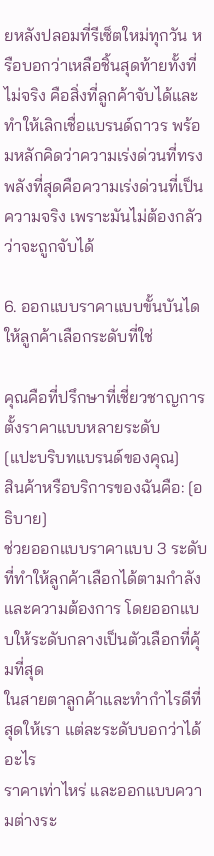ยหลังปลอมที่รีเซ็ตใหม่ทุกวัน หรือบอกว่าเหลือชิ้นสุดท้ายทั้งที่ไม่จริง คือสิ่งที่ลูกค้าจับได้และทำให้เลิกเชื่อแบรนด์ถาวร พร้อมหลักคิดว่าความเร่งด่วนที่ทรงพลังที่สุดคือความเร่งด่วนที่เป็นความจริง เพราะมันไม่ต้องกลัวว่าจะถูกจับได้

6. ออกแบบราคาแบบขั้นบันได ให้ลูกค้าเลือกระดับที่ใช่

คุณคือที่ปรึกษาที่เชี่ยวชาญการตั้งราคาแบบหลายระดับ
[แปะบริบทแบรนด์ของคุณ]
สินค้าหรือบริการของฉันคือ: [อธิบาย]
ช่วยออกแบบราคาแบบ 3 ระดับ ที่ทำให้ลูกค้าเลือกได้ตามกำลัง
และความต้องการ โดยออกแบบให้ระดับกลางเป็นตัวเลือกที่คุ้มที่สุด
ในสายตาลูกค้าและทำกำไรดีที่สุดให้เรา แต่ละระดับบอกว่าได้อะไร
ราคาเท่าไหร่ และออกแบบความต่างระ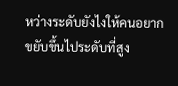หว่างระดับยังไงให้คนอยาก
ขยับขึ้นไประดับที่สูง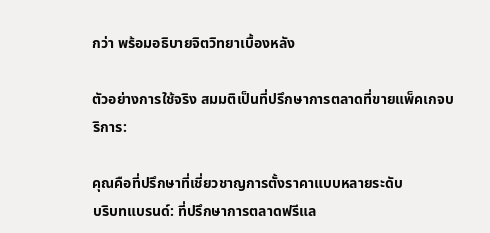กว่า พร้อมอธิบายจิตวิทยาเบื้องหลัง

ตัวอย่างการใช้จริง สมมติเป็นที่ปรึกษาการตลาดที่ขายแพ็คเกจบริการ:

คุณคือที่ปรึกษาที่เชี่ยวชาญการตั้งราคาแบบหลายระดับ
บริบทแบรนด์: ที่ปรึกษาการตลาดฟรีแล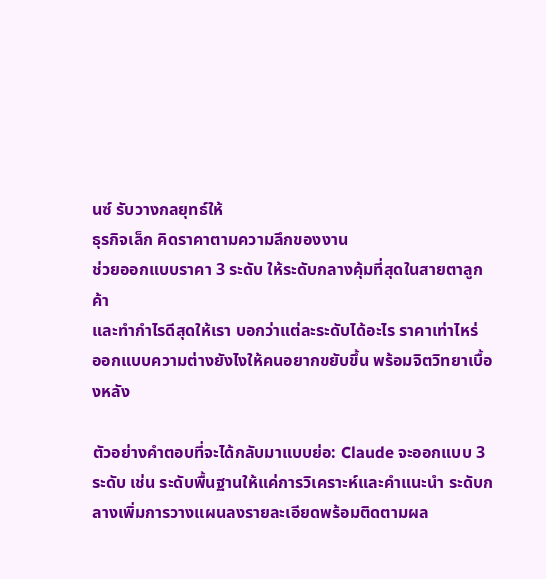นซ์ รับวางกลยุทธ์ให้
ธุรกิจเล็ก คิดราคาตามความลึกของงาน
ช่วยออกแบบราคา 3 ระดับ ให้ระดับกลางคุ้มที่สุดในสายตาลูกค้า
และทำกำไรดีสุดให้เรา บอกว่าแต่ละระดับได้อะไร ราคาเท่าไหร่
ออกแบบความต่างยังไงให้คนอยากขยับขึ้น พร้อมจิตวิทยาเบื้องหลัง

ตัวอย่างคำตอบที่จะได้กลับมาแบบย่อ: Claude จะออกแบบ 3 ระดับ เช่น ระดับพื้นฐานให้แค่การวิเคราะห์และคำแนะนำ ระดับกลางเพิ่มการวางแผนลงรายละเอียดพร้อมติดตามผล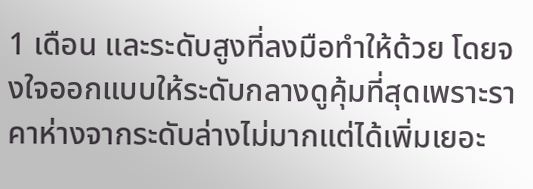1 เดือน และระดับสูงที่ลงมือทำให้ด้วย โดยจงใจออกแบบให้ระดับกลางดูคุ้มที่สุดเพราะราคาห่างจากระดับล่างไม่มากแต่ได้เพิ่มเยอะ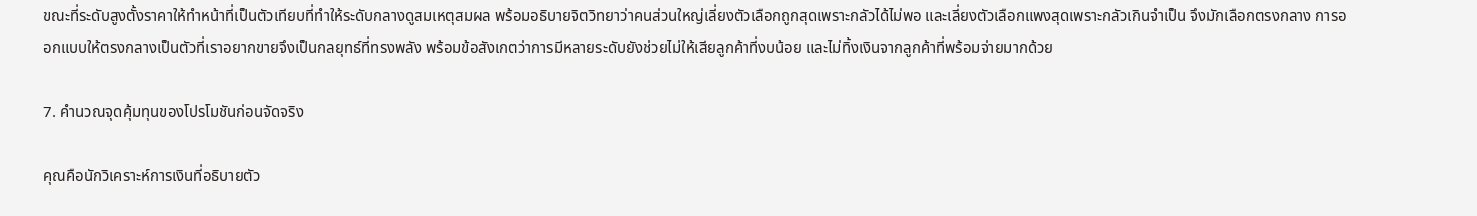ขณะที่ระดับสูงตั้งราคาให้ทำหน้าที่เป็นตัวเทียบที่ทำให้ระดับกลางดูสมเหตุสมผล พร้อมอธิบายจิตวิทยาว่าคนส่วนใหญ่เลี่ยงตัวเลือกถูกสุดเพราะกลัวได้ไม่พอ และเลี่ยงตัวเลือกแพงสุดเพราะกลัวเกินจำเป็น จึงมักเลือกตรงกลาง การออกแบบให้ตรงกลางเป็นตัวที่เราอยากขายจึงเป็นกลยุทธ์ที่ทรงพลัง พร้อมข้อสังเกตว่าการมีหลายระดับยังช่วยไม่ให้เสียลูกค้าที่งบน้อย และไม่ทิ้งเงินจากลูกค้าที่พร้อมจ่ายมากด้วย

7. คำนวณจุดคุ้มทุนของโปรโมชันก่อนจัดจริง

คุณคือนักวิเคราะห์การเงินที่อธิบายตัว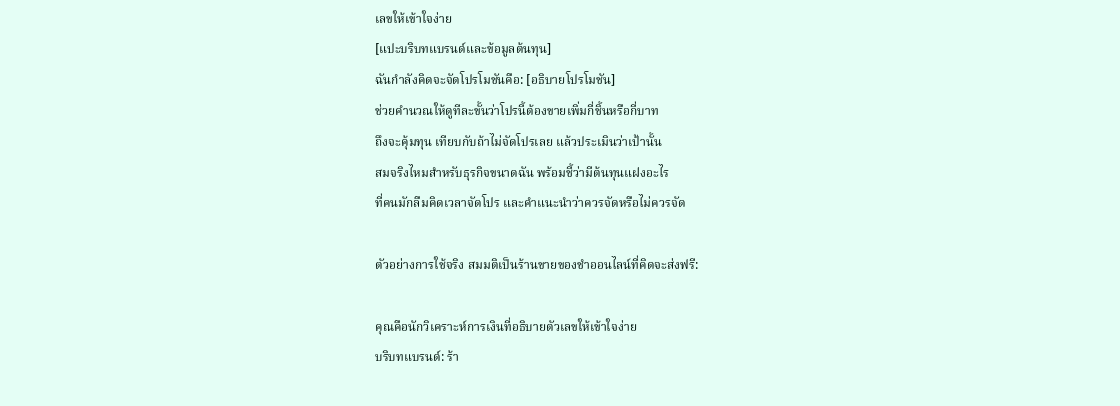เลขให้เข้าใจง่าย
[แปะบริบทแบรนด์และข้อมูลต้นทุน]
ฉันกำลังคิดจะจัดโปรโมชันคือ: [อธิบายโปรโมชัน]
ช่วยคำนวณให้ดูทีละขั้นว่าโปรนี้ต้องขายเพิ่มกี่ชิ้นหรือกี่บาท
ถึงจะคุ้มทุน เทียบกับถ้าไม่จัดโปรเลย แล้วประเมินว่าเป้านั้น
สมจริงไหมสำหรับธุรกิจขนาดฉัน พร้อมชี้ว่ามีต้นทุนแฝงอะไร
ที่คนมักลืมคิดเวลาจัดโปร และคำแนะนำว่าควรจัดหรือไม่ควรจัด

ตัวอย่างการใช้จริง สมมติเป็นร้านขายของชำออนไลน์ที่คิดจะส่งฟรี:

คุณคือนักวิเคราะห์การเงินที่อธิบายตัวเลขให้เข้าใจง่าย
บริบทแบรนด์: ร้า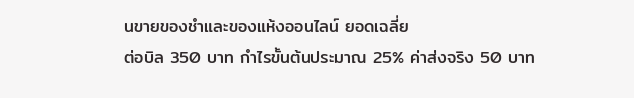นขายของชำและของแห้งออนไลน์ ยอดเฉลี่ย
ต่อบิล 350 บาท กำไรขั้นต้นประมาณ 25% ค่าส่งจริง 50 บาท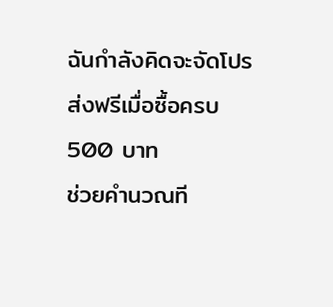ฉันกำลังคิดจะจัดโปรส่งฟรีเมื่อซื้อครบ 500 บาท
ช่วยคำนวณที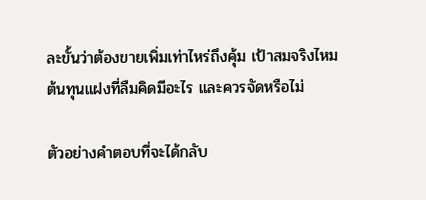ละขั้นว่าต้องขายเพิ่มเท่าไหร่ถึงคุ้ม เป้าสมจริงไหม
ต้นทุนแฝงที่ลืมคิดมีอะไร และควรจัดหรือไม่

ตัวอย่างคำตอบที่จะได้กลับ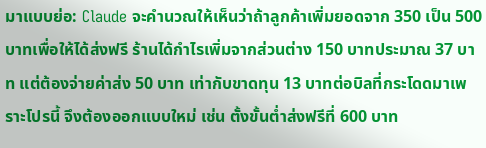มาแบบย่อ: Claude จะคำนวณให้เห็นว่าถ้าลูกค้าเพิ่มยอดจาก 350 เป็น 500 บาทเพื่อให้ได้ส่งฟรี ร้านได้กำไรเพิ่มจากส่วนต่าง 150 บาทประมาณ 37 บาท แต่ต้องจ่ายค่าส่ง 50 บาท เท่ากับขาดทุน 13 บาทต่อบิลที่กระโดดมาเพราะโปรนี้ จึงต้องออกแบบใหม่ เช่น ตั้งขั้นต่ำส่งฟรีที่ 600 บาท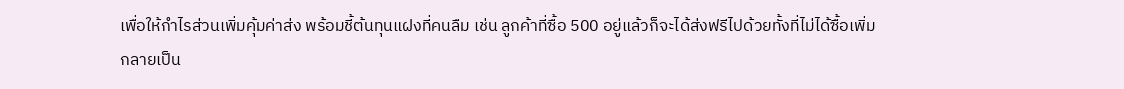เพื่อให้กำไรส่วนเพิ่มคุ้มค่าส่ง พร้อมชี้ต้นทุนแฝงที่คนลืม เช่น ลูกค้าที่ซื้อ 500 อยู่แล้วก็จะได้ส่งฟรีไปด้วยทั้งที่ไม่ได้ซื้อเพิ่ม กลายเป็น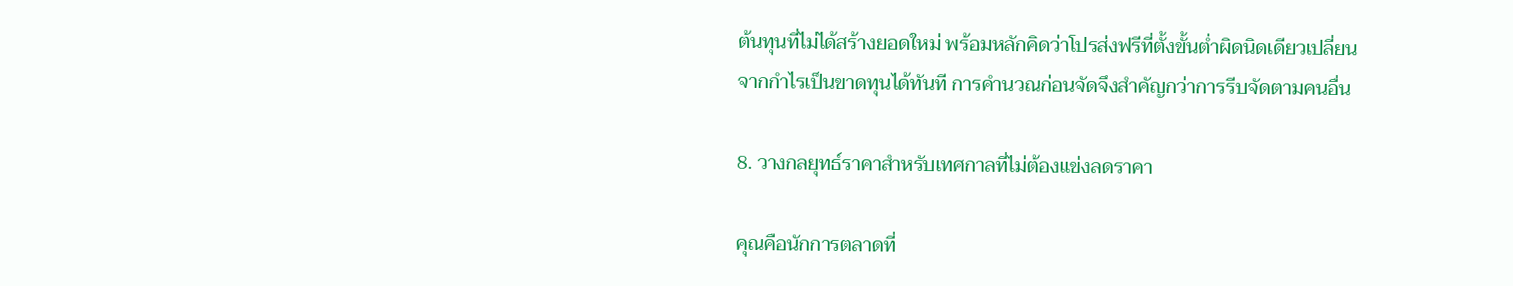ต้นทุนที่ไม่ได้สร้างยอดใหม่ พร้อมหลักคิดว่าโปรส่งฟรีที่ตั้งขั้นต่ำผิดนิดเดียวเปลี่ยนจากกำไรเป็นขาดทุนได้ทันที การคำนวณก่อนจัดจึงสำคัญกว่าการรีบจัดตามคนอื่น

8. วางกลยุทธ์ราคาสำหรับเทศกาลที่ไม่ต้องแข่งลดราคา

คุณคือนักการตลาดที่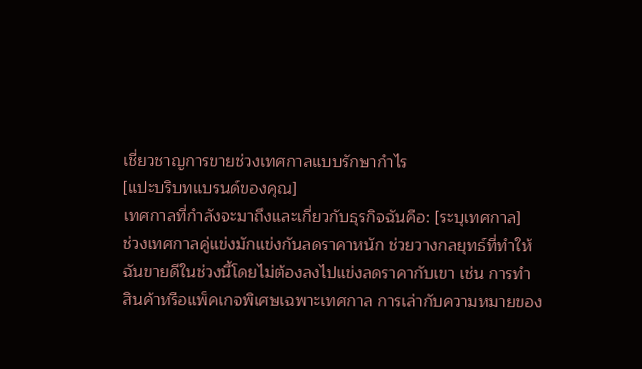เชี่ยวชาญการขายช่วงเทศกาลแบบรักษากำไร
[แปะบริบทแบรนด์ของคุณ]
เทศกาลที่กำลังจะมาถึงและเกี่ยวกับธุรกิจฉันคือ: [ระบุเทศกาล]
ช่วงเทศกาลคู่แข่งมักแข่งกันลดราคาหนัก ช่วยวางกลยุทธ์ที่ทำให้
ฉันขายดีในช่วงนี้โดยไม่ต้องลงไปแข่งลดราคากับเขา เช่น การทำ
สินค้าหรือแพ็คเกจพิเศษเฉพาะเทศกาล การเล่ากับความหมายของ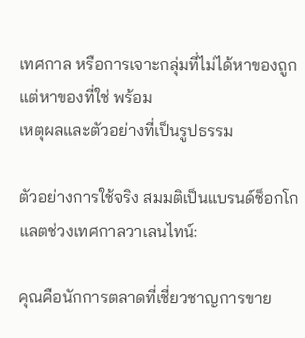เทศกาล หรือการเจาะกลุ่มที่ไม่ได้หาของถูกแต่หาของที่ใช่ พร้อม
เหตุผลและตัวอย่างที่เป็นรูปธรรม

ตัวอย่างการใช้จริง สมมติเป็นแบรนด์ช็อกโกแลตช่วงเทศกาลวาเลนไทน์:

คุณคือนักการตลาดที่เชี่ยวชาญการขาย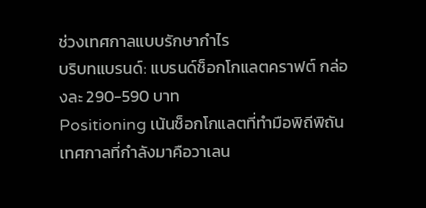ช่วงเทศกาลแบบรักษากำไร
บริบทแบรนด์: แบรนด์ช็อกโกแลตคราฟต์ กล่องละ 290-590 บาท
Positioning เน้นช็อกโกแลตที่ทำมือพิถีพิถัน
เทศกาลที่กำลังมาคือวาเลน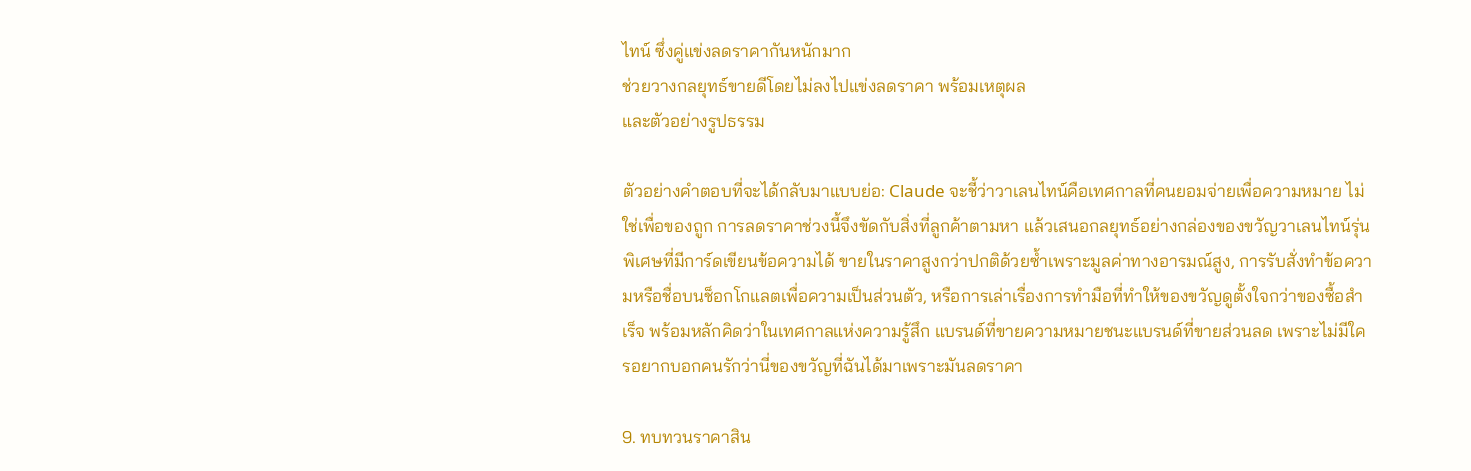ไทน์ ซึ่งคู่แข่งลดราคากันหนักมาก
ช่วยวางกลยุทธ์ขายดีโดยไม่ลงไปแข่งลดราคา พร้อมเหตุผล
และตัวอย่างรูปธรรม

ตัวอย่างคำตอบที่จะได้กลับมาแบบย่อ: Claude จะชี้ว่าวาเลนไทน์คือเทศกาลที่คนยอมจ่ายเพื่อความหมาย ไม่ใช่เพื่อของถูก การลดราคาช่วงนี้จึงขัดกับสิ่งที่ลูกค้าตามหา แล้วเสนอกลยุทธ์อย่างกล่องของขวัญวาเลนไทน์รุ่นพิเศษที่มีการ์ดเขียนข้อความได้ ขายในราคาสูงกว่าปกติด้วยซ้ำเพราะมูลค่าทางอารมณ์สูง, การรับสั่งทำข้อความหรือชื่อบนช็อกโกแลตเพื่อความเป็นส่วนตัว, หรือการเล่าเรื่องการทำมือที่ทำให้ของขวัญดูตั้งใจกว่าของซื้อสำเร็จ พร้อมหลักคิดว่าในเทศกาลแห่งความรู้สึก แบรนด์ที่ขายความหมายชนะแบรนด์ที่ขายส่วนลด เพราะไม่มีใครอยากบอกคนรักว่านี่ของขวัญที่ฉันได้มาเพราะมันลดราคา

9. ทบทวนราคาสิน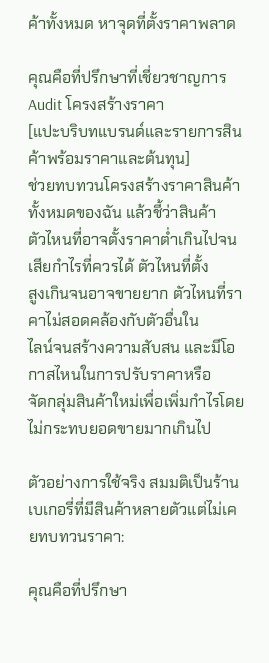ค้าทั้งหมด หาจุดที่ตั้งราคาพลาด

คุณคือที่ปรึกษาที่เชี่ยวชาญการ Audit โครงสร้างราคา
[แปะบริบทแบรนด์และรายการสินค้าพร้อมราคาและต้นทุน]
ช่วยทบทวนโครงสร้างราคาสินค้าทั้งหมดของฉัน แล้วชี้ว่าสินค้า
ตัวไหนที่อาจตั้งราคาต่ำเกินไปจนเสียกำไรที่ควรได้ ตัวไหนที่ตั้ง
สูงเกินจนอาจขายยาก ตัวไหนที่ราคาไม่สอดคล้องกับตัวอื่นใน
ไลน์จนสร้างความสับสน และมีโอกาสไหนในการปรับราคาหรือ
จัดกลุ่มสินค้าใหม่เพื่อเพิ่มกำไรโดยไม่กระทบยอดขายมากเกินไป

ตัวอย่างการใช้จริง สมมติเป็นร้านเบเกอรี่ที่มีสินค้าหลายตัวแต่ไม่เคยทบทวนราคา:

คุณคือที่ปรึกษา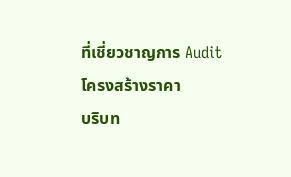ที่เชี่ยวชาญการ Audit โครงสร้างราคา
บริบท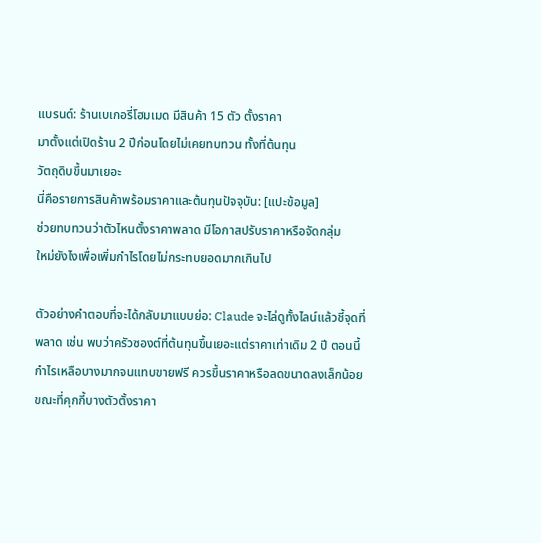แบรนด์: ร้านเบเกอรี่โฮมเมด มีสินค้า 15 ตัว ตั้งราคา
มาตั้งแต่เปิดร้าน 2 ปีก่อนโดยไม่เคยทบทวน ทั้งที่ต้นทุน
วัตถุดิบขึ้นมาเยอะ
นี่คือรายการสินค้าพร้อมราคาและต้นทุนปัจจุบัน: [แปะข้อมูล]
ช่วยทบทวนว่าตัวไหนตั้งราคาพลาด มีโอกาสปรับราคาหรือจัดกลุ่ม
ใหม่ยังไงเพื่อเพิ่มกำไรโดยไม่กระทบยอดมากเกินไป

ตัวอย่างคำตอบที่จะได้กลับมาแบบย่อ: Claude จะไล่ดูทั้งไลน์แล้วชี้จุดที่พลาด เช่น พบว่าครัวซองต์ที่ต้นทุนขึ้นเยอะแต่ราคาเท่าเดิม 2 ปี ตอนนี้กำไรเหลือบางมากจนแทบขายฟรี ควรขึ้นราคาหรือลดขนาดลงเล็กน้อย ขณะที่คุกกี้บางตัวตั้งราคา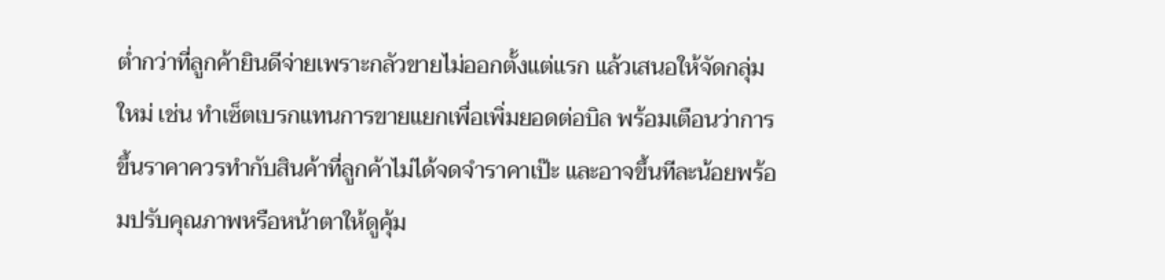ต่ำกว่าที่ลูกค้ายินดีจ่ายเพราะกลัวขายไม่ออกตั้งแต่แรก แล้วเสนอให้จัดกลุ่มใหม่ เช่น ทำเซ็ตเบรกแทนการขายแยกเพื่อเพิ่มยอดต่อบิล พร้อมเตือนว่าการขึ้นราคาควรทำกับสินค้าที่ลูกค้าไม่ได้จดจำราคาเป๊ะ และอาจขึ้นทีละน้อยพร้อมปรับคุณภาพหรือหน้าตาให้ดูคุ้ม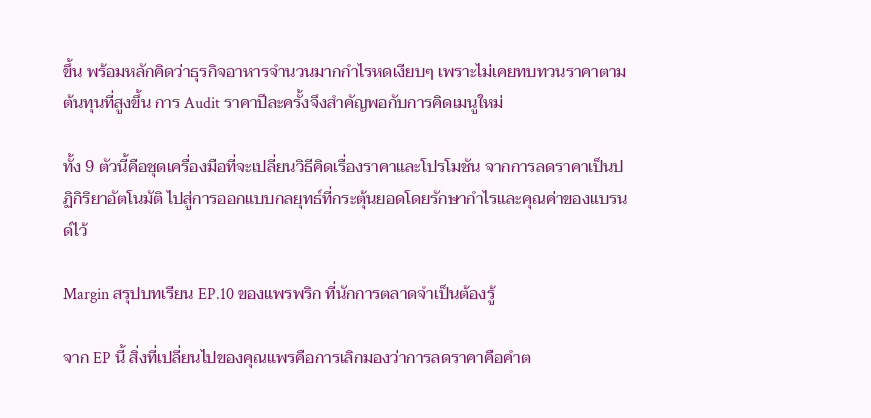ขึ้น พร้อมหลักคิดว่าธุรกิจอาหารจำนวนมากกำไรหดเงียบๆ เพราะไม่เคยทบทวนราคาตามต้นทุนที่สูงขึ้น การ Audit ราคาปีละครั้งจึงสำคัญพอกับการคิดเมนูใหม่

ทั้ง 9 ตัวนี้คือชุดเครื่องมือที่จะเปลี่ยนวิธีคิดเรื่องราคาและโปรโมชัน จากการลดราคาเป็นปฏิกิริยาอัตโนมัติ ไปสู่การออกแบบกลยุทธ์ที่กระตุ้นยอดโดยรักษากำไรและคุณค่าของแบรนด์ไว้

Margin สรุปบทเรียน EP.10 ของแพรพริก ที่นักการตลาดจำเป็นต้องรู้

จาก EP นี้ สิ่งที่เปลี่ยนไปของคุณแพรคือการเลิกมองว่าการลดราคาคือคำต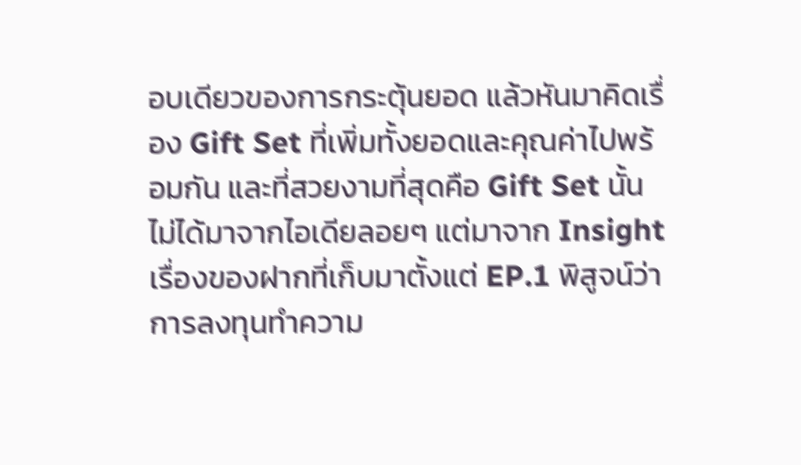อบเดียวของการกระตุ้นยอด แล้วหันมาคิดเรื่อง Gift Set ที่เพิ่มทั้งยอดและคุณค่าไปพร้อมกัน และที่สวยงามที่สุดคือ Gift Set นั้นไม่ได้มาจากไอเดียลอยๆ แต่มาจาก Insight เรื่องของฝากที่เก็บมาตั้งแต่ EP.1 พิสูจน์ว่าการลงทุนทำความ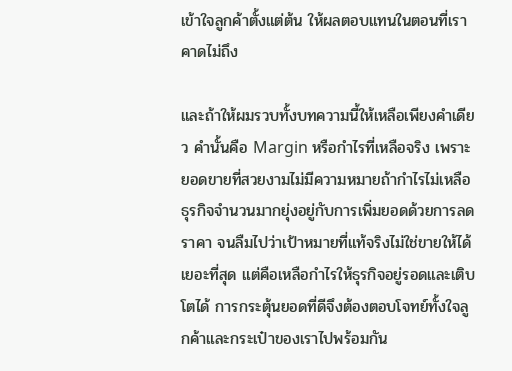เข้าใจลูกค้าตั้งแต่ต้น ให้ผลตอบแทนในตอนที่เราคาดไม่ถึง

และถ้าให้ผมรวบทั้งบทความนี้ให้เหลือเพียงคำเดียว คำนั้นคือ Margin หรือกำไรที่เหลือจริง เพราะยอดขายที่สวยงามไม่มีความหมายถ้ากำไรไม่เหลือ ธุรกิจจำนวนมากยุ่งอยู่กับการเพิ่มยอดด้วยการลดราคา จนลืมไปว่าเป้าหมายที่แท้จริงไม่ใช่ขายให้ได้เยอะที่สุด แต่คือเหลือกำไรให้ธุรกิจอยู่รอดและเติบโตได้ การกระตุ้นยอดที่ดีจึงต้องตอบโจทย์ทั้งใจลูกค้าและกระเป๋าของเราไปพร้อมกัน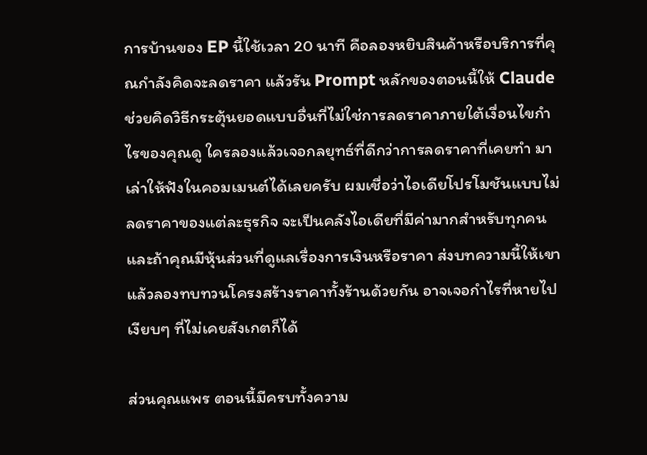การบ้านของ EP นี้ใช้เวลา 20 นาที คือลองหยิบสินค้าหรือบริการที่คุณกำลังคิดจะลดราคา แล้วรัน Prompt หลักของตอนนี้ให้ Claude ช่วยคิดวิธีกระตุ้นยอดแบบอื่นที่ไม่ใช่การลดราคาภายใต้เงื่อนไขกำไรของคุณดู ใครลองแล้วเจอกลยุทธ์ที่ดีกว่าการลดราคาที่เคยทำ มาเล่าให้ฟังในคอมเมนต์ได้เลยครับ ผมเชื่อว่าไอเดียโปรโมชันแบบไม่ลดราคาของแต่ละธุรกิจ จะเป็นคลังไอเดียที่มีค่ามากสำหรับทุกคน และถ้าคุณมีหุ้นส่วนที่ดูแลเรื่องการเงินหรือราคา ส่งบทความนี้ให้เขา แล้วลองทบทวนโครงสร้างราคาทั้งร้านด้วยกัน อาจเจอกำไรที่หายไปเงียบๆ ที่ไม่เคยสังเกตก็ได้

ส่วนคุณแพร ตอนนี้มีครบทั้งความ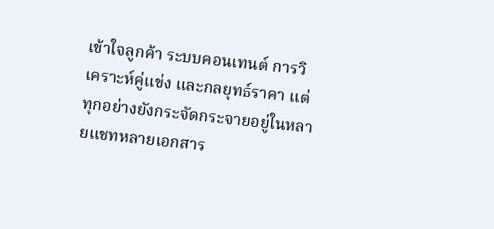เข้าใจลูกค้า ระบบคอนเทนต์ การวิเคราะห์คู่แข่ง และกลยุทธ์ราคา แต่ทุกอย่างยังกระจัดกระจายอยู่ในหลายแชทหลายเอกสาร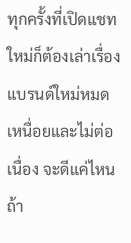ทุกครั้งที่เปิดแชทใหม่ก็ต้องเล่าเรื่องแบรนด์ใหม่หมด เหนื่อยและไม่ต่อเนื่อง จะดีแค่ไหนถ้า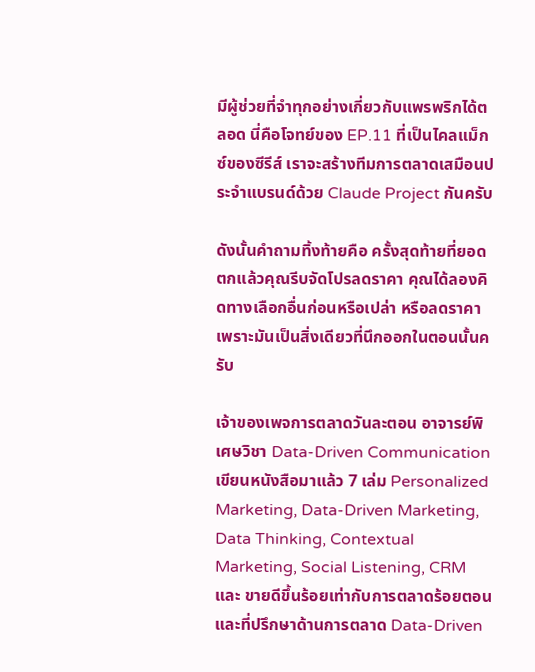มีผู้ช่วยที่จำทุกอย่างเกี่ยวกับแพรพริกได้ตลอด นี่คือโจทย์ของ EP.11 ที่เป็นไคลแม็กซ์ของซีรีส์ เราจะสร้างทีมการตลาดเสมือนประจำแบรนด์ด้วย Claude Project กันครับ

ดังนั้นคำถามทิ้งท้ายคือ ครั้งสุดท้ายที่ยอดตกแล้วคุณรีบจัดโปรลดราคา คุณได้ลองคิดทางเลือกอื่นก่อนหรือเปล่า หรือลดราคาเพราะมันเป็นสิ่งเดียวที่นึกออกในตอนนั้นครับ

เจ้าของเพจการตลาดวันละตอน อาจารย์พิเศษวิชา Data-Driven Communication เขียนหนังสือมาแล้ว 7 เล่ม Personalized Marketing, Data-Driven Marketing, Data Thinking, Contextual Marketing, Social Listening, CRM และ ขายดีขึ้นร้อยเท่ากับการตลาดร้อยตอน และที่ปรึกษาด้านการตลาด Data-Driven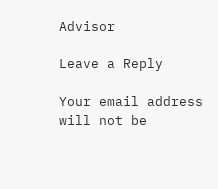Advisor

Leave a Reply

Your email address will not be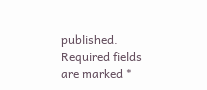published. Required fields are marked *